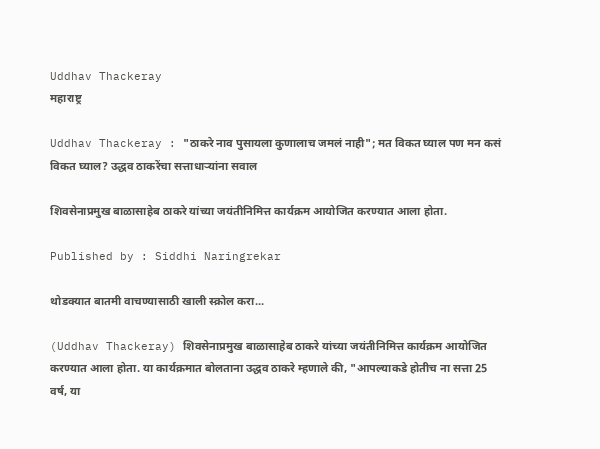Uddhav Thackeray
महाराष्ट्र

Uddhav Thackeray : "ठाकरे नाव पुसायला कुणालाच जमलं नाही"; मत विकत घ्याल पण मन कसं विकत घ्याल? उद्धव ठाकरेंचा सत्ताधाऱ्यांना सवाल

शिवसेनाप्रमुख बाळासाहेब ठाकरे यांच्या जयंतीनिमित्त कार्यक्रम आयोजित करण्यात आला होता.

Published by : Siddhi Naringrekar

थोडक्यात बातमी वाचण्यासाठी खाली स्क्रोल करा...

(Uddhav Thackeray) शिवसेनाप्रमुख बाळासाहेब ठाकरे यांच्या जयंतीनिमित्त कार्यक्रम आयोजित करण्यात आला होता. या कार्यक्रमात बोलताना उद्धव ठाकरे म्हणाले की, "आपल्याकडे होतीच ना सत्ता 25 वर्ष, या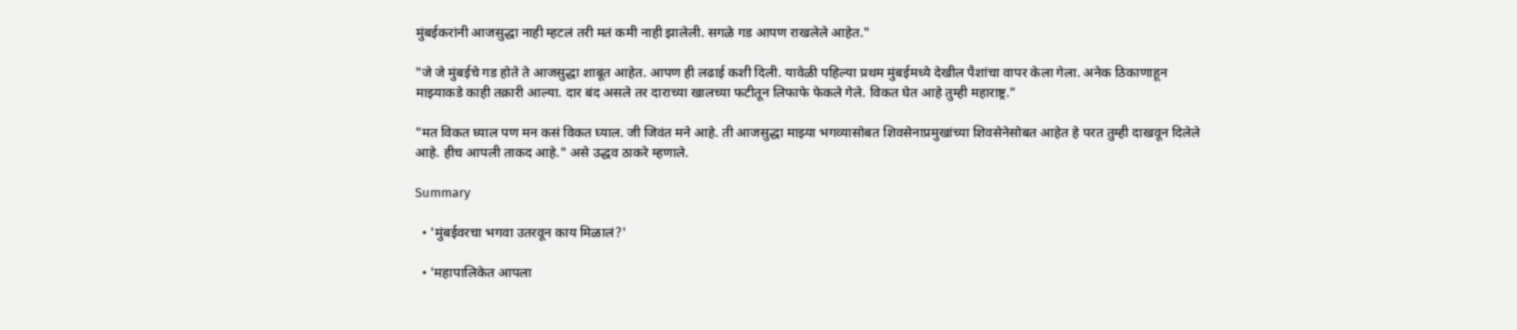मुंबईकरांनी आजसुद्धा नाही म्हटलं तरी मतं कमी नाही झालेली. सगळे गड आपण राखलेले आहेत."

"जे जे मुंबईचे गड होते ते आजसुद्धा शाबूत आहेत. आपण ही लढाई कशी दिली. यावेळी पहिल्या प्रथम मुंबईमध्ये देखील पैशांचा वापर केला गेला. अनेक ठिकाणाहून माझ्याकडे काही तक्रारी आल्या. दार बंद असले तर दाराच्या खालच्या फटीतून लिफाफे फेकले गेले. विकत घेत आहे तुम्ही महाराष्ट्र."

"मत विकत घ्याल पण मन कसं विकत घ्याल. जी जिवंत मने आहे. ती आजसुद्धा माझ्या भगव्यासोबत शिवसेनाप्रमुखांच्या शिवसेनेसोबत आहेत हे परत तुम्ही दाखवून दिलेले आहे. हीच आपली ताकद आहे." असे उद्धव ठाकरे म्हणाले.

Summary

  • 'मुंबईवरचा भगवा उतरवून काय मिळालं?'

  • 'महापालिकेत आपला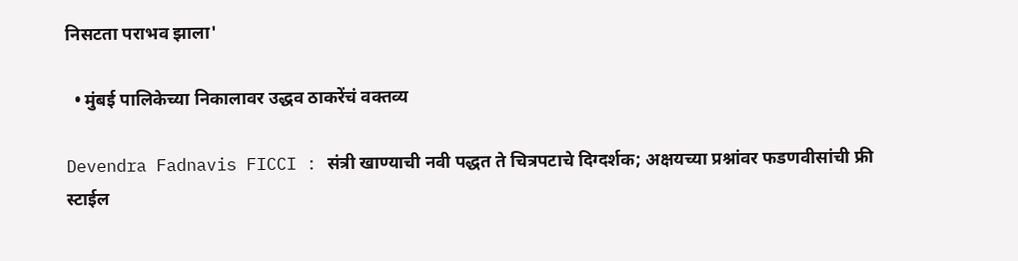निसटता पराभव झाला'

  • मुंबई पालिकेच्या निकालावर उद्धव ठाकरेंचं वक्तव्य

Devendra Fadnavis FICCI : संत्री खाण्याची नवी पद्धत ते चित्रपटाचे दिग्दर्शक; अक्षयच्या प्रश्नांवर फडणवीसांची फ्री स्टाईल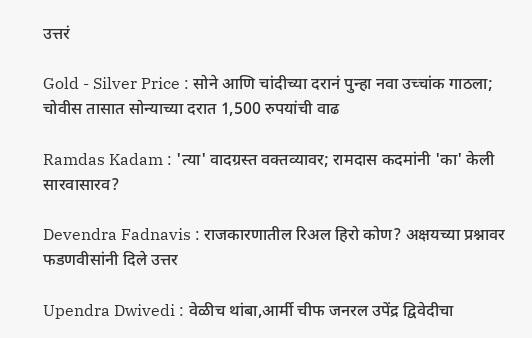उत्तरं

Gold - Silver Price : सोने आणि चांदीच्या दरानं पुन्हा नवा उच्चांक गाठला; चोवीस तासात सोन्याच्या दरात 1,500 रुपयांची वाढ

Ramdas Kadam : 'त्या' वादग्रस्त वक्तव्यावर; रामदास कदमांनी 'का' केली सारवासारव?

Devendra Fadnavis : राजकारणातील रिअल हिरो कोण? अक्षयच्या प्रश्नावर फडणवीसांनी दिले उत्तर

Upendra Dwivedi : वेळीच थांबा,आर्मी चीफ जनरल उपेंद्र द्विवेदीचा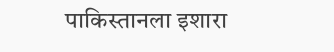पाकिस्तानला इशारा